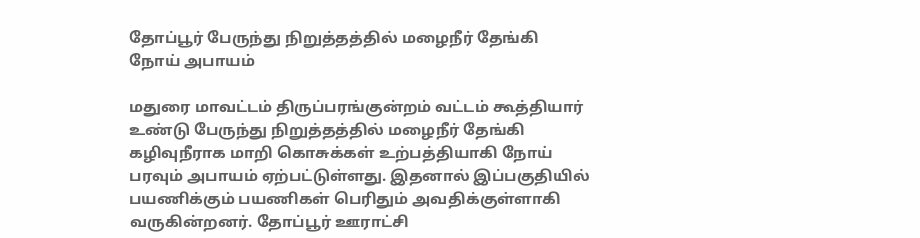தோப்பூர் பேருந்து நிறுத்தத்தில் மழைநீர் தேங்கி நோய் அபாயம்

மதுரை மாவட்டம் திருப்பரங்குன்றம் வட்டம் கூத்தியார் உண்டு பேருந்து நிறுத்தத்தில் மழைநீர் தேங்கி கழிவுநீராக மாறி கொசுக்கள் உற்பத்தியாகி நோய் பரவும் அபாயம் ஏற்பட்டுள்ளது. இதனால் இப்பகுதியில் பயணிக்கும் பயணிகள் பெரிதும் அவதிக்குள்ளாகி வருகின்றனர். தோப்பூர் ஊராட்சி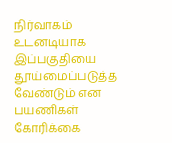நிர்வாகம் உடனடியாக இப்பகுதியை தூய்மைப்படுத்த வேண்டும் என பயணிகள் கோரிக்கை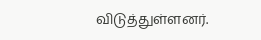விடுத்துள்ளனர்.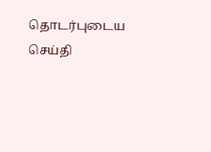தொடர்புடைய செய்தி